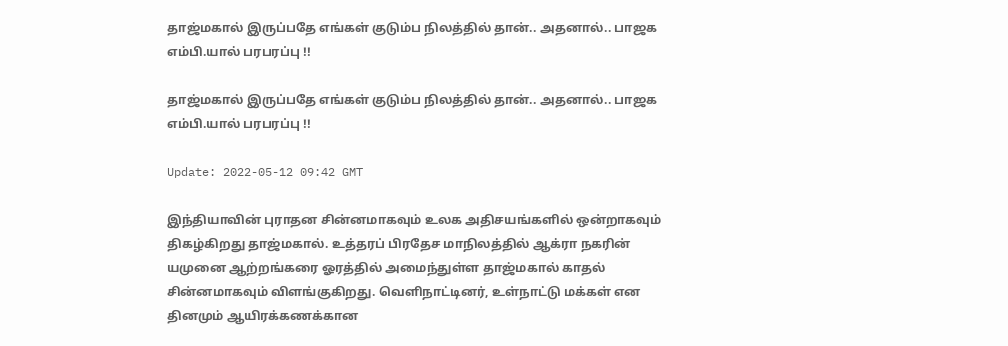தாஜ்மகால் இருப்பதே எங்கள் குடும்ப நிலத்தில் தான்.. அதனால்.. பாஜக எம்பி.யால் பரபரப்பு !!

தாஜ்மகால் இருப்பதே எங்கள் குடும்ப நிலத்தில் தான்.. அதனால்.. பாஜக எம்பி.யால் பரபரப்பு !!

Update: 2022-05-12 09:42 GMT

இந்தியாவின் புராதன சின்னமாகவும் உலக அதிசயங்களில் ஒன்றாகவும் திகழ்கிறது தாஜ்மகால். உத்தரப் பிரதேச மாநிலத்தில் ஆக்ரா நகரின் யமுனை ஆற்றங்கரை ஓரத்தில் அமைந்துள்ள தாஜ்மகால் காதல் சின்னமாகவும் விளங்குகிறது. வெளிநாட்டினர், உள்நாட்டு மக்கள் என தினமும் ஆயிரக்கணக்கான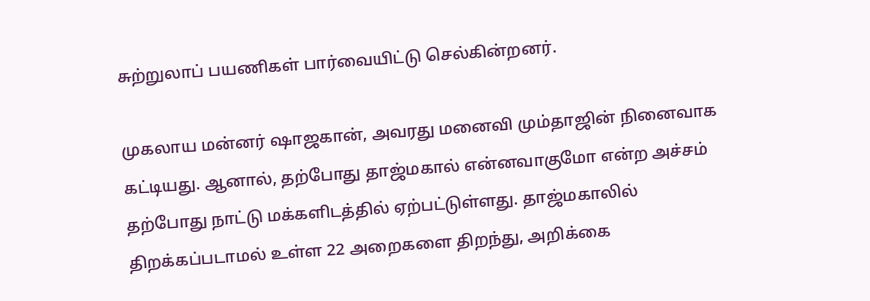சுற்றுலாப் பயணிகள் பார்வையிட்டு செல்கின்றனர்.

முகலாய மன்னர் ஷாஜகான், அவரது மனைவி மும்தாஜின் நினைவாக கட்டியது. ஆனால், தற்போது தாஜ்மகால் என்னவாகுமோ என்ற அச்சம் தற்போது நாட்டு மக்களிடத்தில் ஏற்பட்டுள்ளது. தாஜ்மகாலில் திறக்கப்படாமல் உள்ள 22 அறைகளை திறந்து, அறிக்கை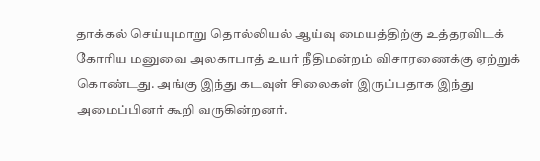தாக்கல் செய்யுமாறு தொல்லியல் ஆய்வு மையத்திற்கு உத்தரவிடக் கோரிய மனுவை அலகாபாத் உயர் நீதிமன்றம் விசாரணைக்கு ஏற்றுக் கொண்டது. அங்கு இந்து கடவுள் சிலைகள் இருப்பதாக இந்து அமைப்பினர் கூறி வருகின்றனர்.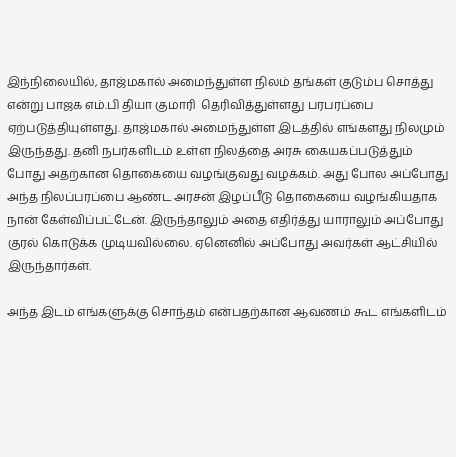இந்நிலையில், தாஜ்மகால் அமைந்துள்ள நிலம் தங்கள் குடும்ப சொத்து என்று பாஜக எம்.பி தியா குமாரி  தெரிவித்துள்ளது பரபரப்பை ஏற்படுத்தியுள்ளது. தாஜ்மகால் அமைந்துள்ள இடத்தில் எங்களது நிலமும் இருந்தது. தனி நபர்களிடம் உள்ள நிலத்தை அரசு கையகப்படுத்தும் போது அதற்கான தொகையை வழங்குவது வழக்கம். அது போல அப்போது அந்த நிலப்பரப்பை ஆண்ட அரசன் இழப்பீடு தொகையை வழங்கியதாக நான் கேள்விப்பட்டேன். இருந்தாலும் அதை எதிர்த்து யாராலும் அப்போது குரல் கொடுக்க முடியவில்லை. ஏனெனில் அப்போது அவர்கள் ஆட்சியில் இருந்தார்கள்.

அந்த இடம் எங்களுக்கு சொந்தம் என்பதற்கான ஆவணம் கூட எங்களிடம்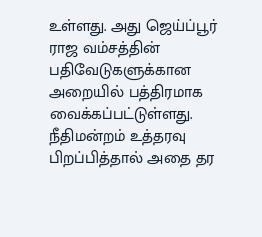உள்ளது. அது ஜெய்ப்பூர் ராஜ வம்சத்தின் பதிவேடுகளுக்கான அறையில் பத்திரமாக வைக்கப்பட்டுள்ளது. நீதிமன்றம் உத்தரவு பிறப்பித்தால் அதை தர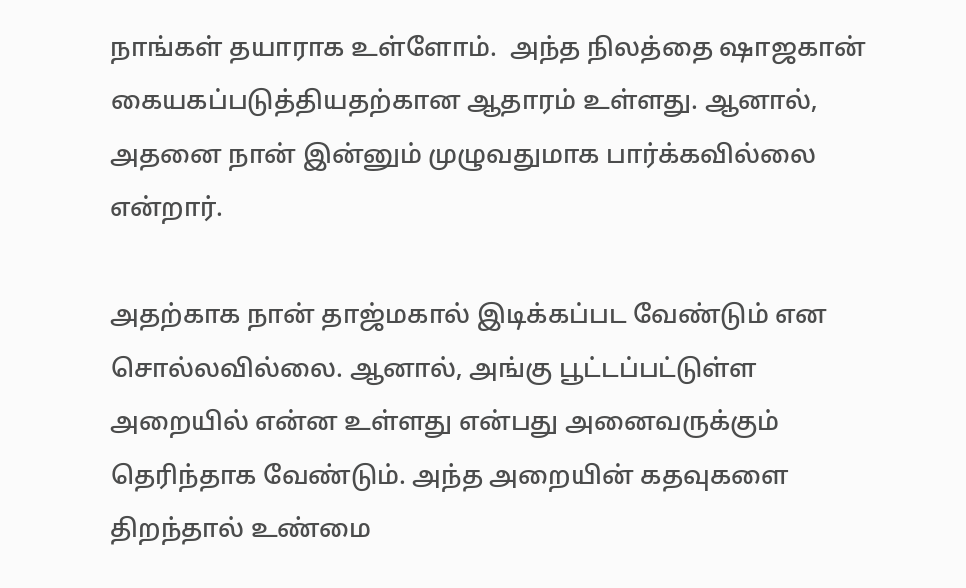நாங்கள் தயாராக உள்ளோம்.  அந்த நிலத்தை ஷாஜகான் கையகப்படுத்தியதற்கான ஆதாரம் உள்ளது. ஆனால், அதனை நான் இன்னும் முழுவதுமாக பார்க்கவில்லை என்றார்.

அதற்காக நான் தாஜ்மகால் இடிக்கப்பட வேண்டும் என சொல்லவில்லை. ஆனால், அங்கு பூட்டப்பட்டுள்ள அறையில் என்ன உள்ளது என்பது அனைவருக்கும் தெரிந்தாக வேண்டும். அந்த அறையின் கதவுகளை திறந்தால் உண்மை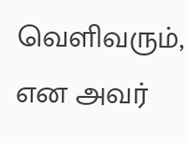வெளிவரும், என அவர்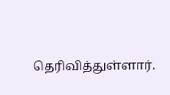தெரிவித்துள்ளார்.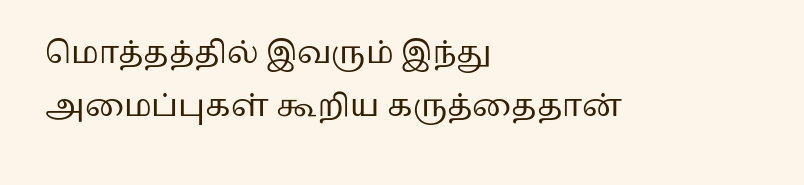மொத்தத்தில் இவரும் இந்து அமைப்புகள் கூறிய கருத்தைதான்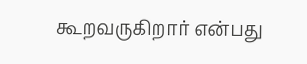கூறவருகிறார் என்பது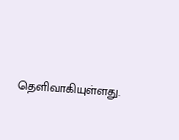தெளிவாகியுள்ளது.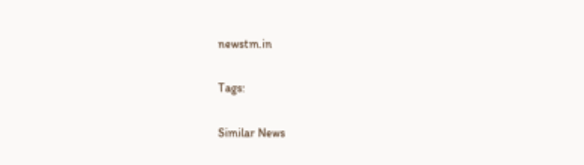newstm.in

Tags:

Similar News